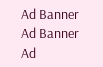Ad Banner
Ad Banner
Ad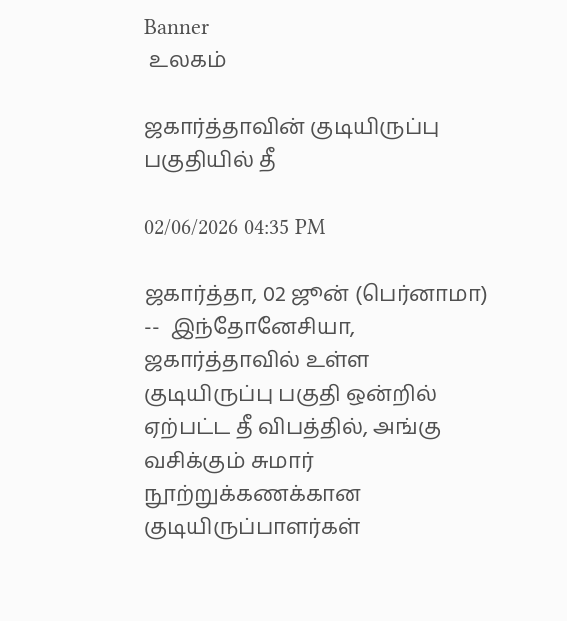Banner
 உலகம்

ஜகார்த்தாவின் குடியிருப்பு பகுதியில் தீ

02/06/2026 04:35 PM

ஜகார்த்தா, 02 ஜூன் (பெர்னாமா) --  இந்தோனேசியா, ஜகார்த்தாவில் உள்ள குடியிருப்பு பகுதி ஒன்றில் ஏற்பட்ட தீ விபத்தில், அங்கு வசிக்கும் சுமார் நூற்றுக்கணக்கான குடியிருப்பாளர்கள்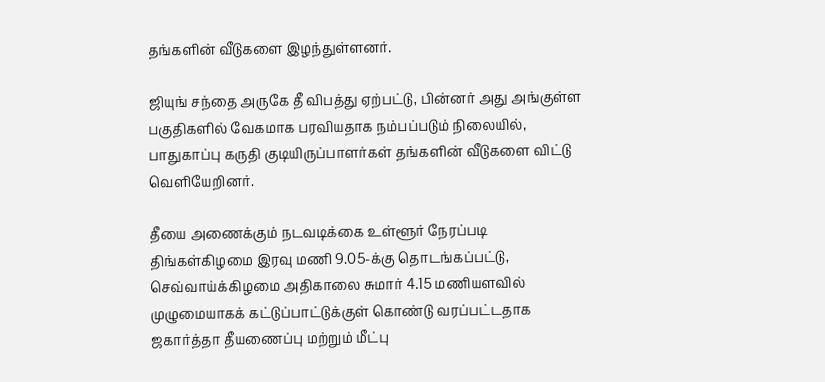தங்களின் வீடுகளை இழந்துள்ளனர்.

ஜியுங் சந்தை அருகே தீ விபத்து ஏற்பட்டு, பின்னர் அது அங்குள்ள பகுதிகளில் வேகமாக பரவியதாக நம்பப்படும் நிலையில், பாதுகாப்பு கருதி குடியிருப்பாளர்கள் தங்களின் வீடுகளை விட்டு வெளியேறினர்.

தீயை அணைக்கும் நடவடிக்கை உள்ளூர் நேரப்படி திங்கள்கிழமை இரவு மணி 9.05-க்கு தொடங்கப்பட்டு, செவ்வாய்க்கிழமை அதிகாலை சுமார் 4.15 மணியளவில் முழுமையாகக் கட்டுப்பாட்டுக்குள் கொண்டு வரப்பட்டதாக ஜகார்த்தா தீயணைப்பு மற்றும் மீட்பு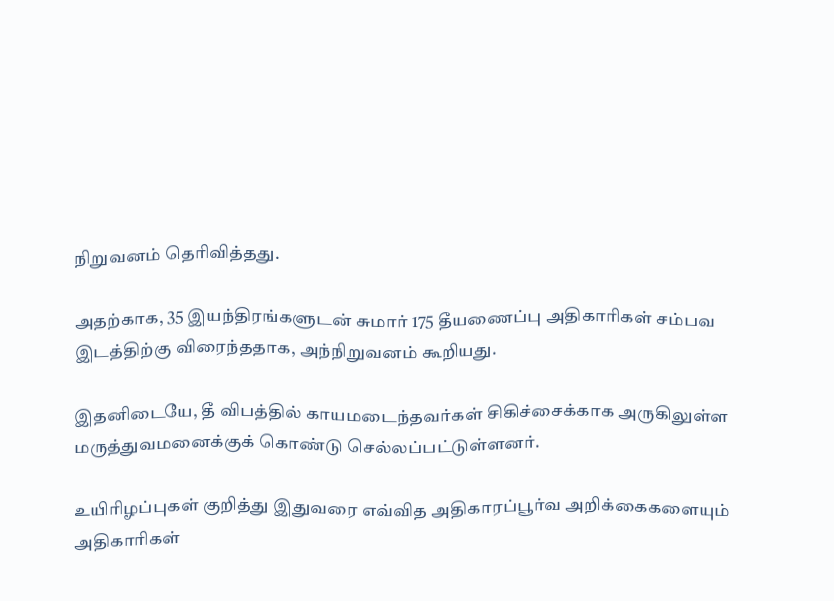நிறுவனம் தெரிவித்தது.

அதற்காக, 35 இயந்திரங்களுடன் சுமார் 175 தீயணைப்பு அதிகாரிகள் சம்பவ இடத்திற்கு விரைந்ததாக, அந்நிறுவனம் கூறியது.

இதனிடையே, தீ விபத்தில் காயமடைந்தவர்கள் சிகிச்சைக்காக அருகிலுள்ள மருத்துவமனைக்குக் கொண்டு செல்லப்பட்டுள்ளனர்.

உயிரிழப்புகள் குறித்து இதுவரை எவ்வித அதிகாரப்பூர்வ அறிக்கைகளையும் அதிகாரிகள்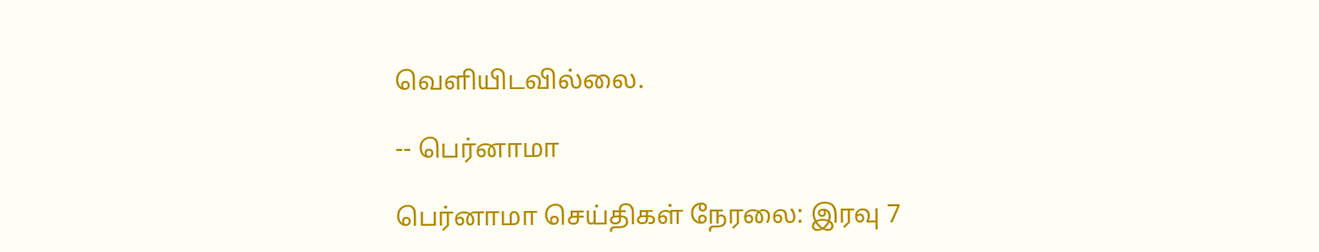வெளியிடவில்லை.

-- பெர்னாமா

பெர்னாமா செய்திகள் நேரலை: இரவு 7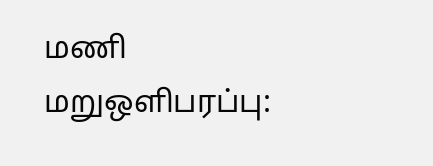மணி மறுஒளிபரப்பு: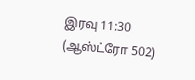இரவு 11:30
(ஆஸ்ட்ரோ 502)